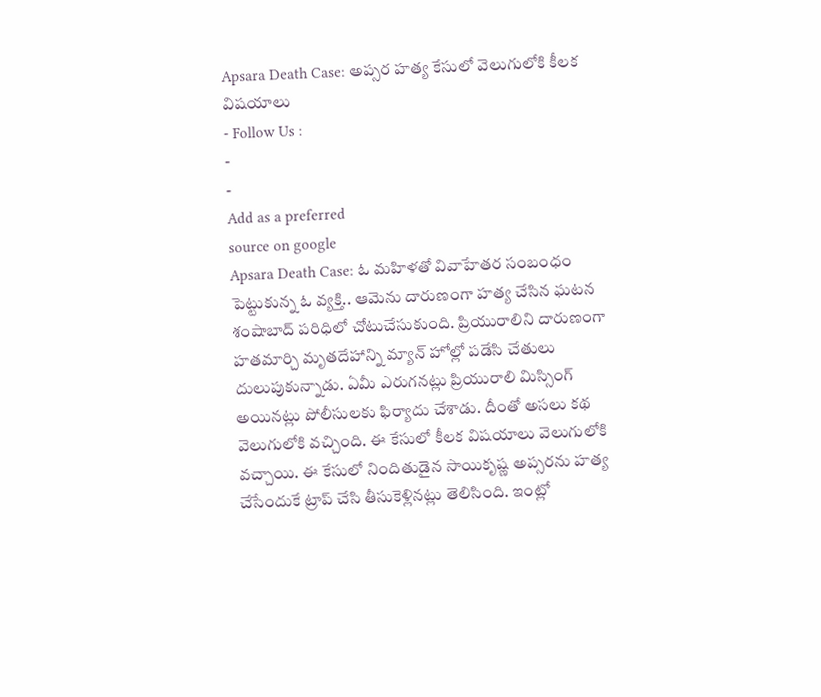Apsara Death Case: అప్సర హత్య కేసులో వెలుగులోకి కీలక విషయాలు
- Follow Us :
-
-
Add as a preferred
source on google
Apsara Death Case: ఓ మహిళతో వివాహేతర సంబంధం పెట్టుకున్న ఓ వ్యక్తి.. ఆమెను దారుణంగా హత్య చేసిన ఘటన శంషాబాద్ పరిధిలో చోటుచేసుకుంది. ప్రియురాలిని దారుణంగా హతమార్చి మృతదేహాన్ని మ్యాన్ హోల్లో పడేసి చేతులు దులుపుకున్నాడు. ఏమీ ఎరుగనట్లు ప్రియురాలి మిస్సింగ్ అయినట్లు పోలీసులకు ఫిర్యాదు చేశాడు. దీంతో అసలు కథ వెలుగులోకి వచ్చింది. ఈ కేసులో కీలక విషయాలు వెలుగులోకి వచ్చాయి. ఈ కేసులో నిందితుడైన సాయికృష్ణ అప్సరను హత్య చేసేందుకే ట్రాప్ చేసి తీసుకెళ్లినట్లు తెలిసింది. ఇంట్లో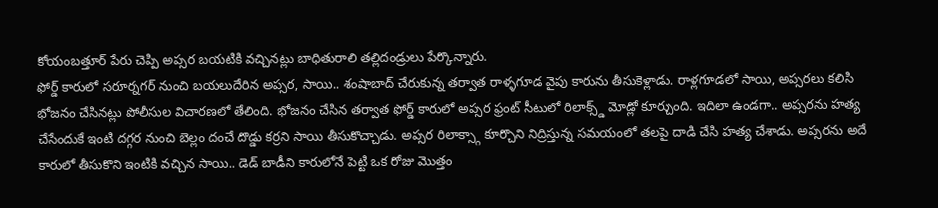కోయంబత్తూర్ పేరు చెప్పి అప్సర బయటికి వచ్చినట్లు బాధితురాలి తల్లిదండ్రులు పేర్కొన్నారు.
ఫోర్డ్ కారులో సరూర్నగర్ నుంచి బయలుదేరిన అప్సర, సాయి.. శంషాబాద్ చేరుకున్న తర్వాత రాళ్ళగూడ వైపు కారును తీసుకెళ్లాడు. రాళ్లగూడలో సాయి, అప్సరలు కలిసి భోజనం చేసినట్లు పోలీసుల విచారణలో తేలింది. భోజనం చేసిన తర్వాత ఫోర్డ్ కారులో అప్సర ఫ్రంట్ సీటులో రిలాక్స్డ్ మోడ్లో కూర్చుంది. ఇదిలా ఉండగా.. అప్సరను హత్య చేసేందుకే ఇంటి దగ్గర నుంచి బెల్లం దంచే దొడ్డు కర్రని సాయి తీసుకొచ్చాడు. అప్సర రిలాక్స్గా కూర్చొని నిద్రిస్తున్న సమయంలో తలపై దాడి చేసి హత్య చేశాడు. అప్సరను అదే కారులో తీసుకొని ఇంటికి వచ్చిన సాయి.. డెడ్ బాడీని కారులోనే పెట్టి ఒక రోజు మొత్తం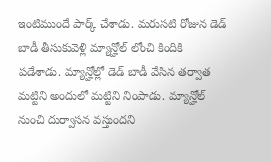ఇంటిముందే పార్క్ చేశాడు. మరుసటి రోజున డెడ్ బాడీ తీసుకువెళ్లి మ్యాన్హోల్ లోంచి కిందికి పడేశాడు. మ్యాన్హోల్లో డెడ్ బాడీ వేసిన తర్వాత మట్టిని అందులో మట్టిని నింపాడు. మ్యాన్హోల్ నుంచి దుర్వాసన వస్తుందని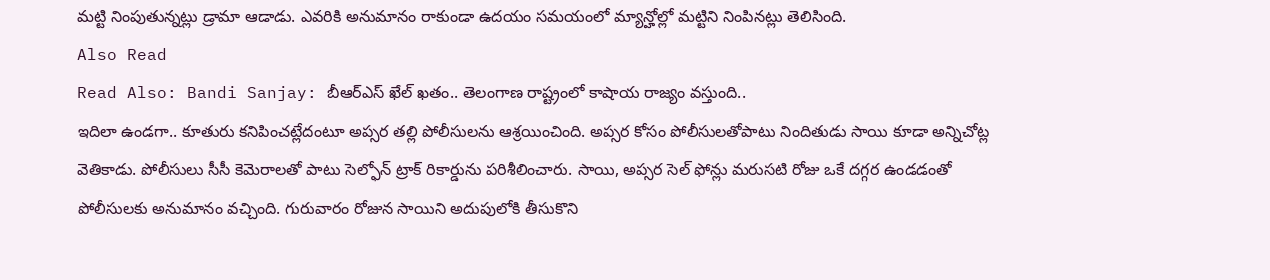మట్టి నింపుతున్నట్లు డ్రామా ఆడాడు. ఎవరికి అనుమానం రాకుండా ఉదయం సమయంలో మ్యాన్హోల్లో మట్టిని నింపినట్లు తెలిసింది.
Also Read
Read Also: Bandi Sanjay: బీఆర్ఎస్ ఖేల్ ఖతం.. తెలంగాణ రాష్ట్రంలో కాషాయ రాజ్యం వస్తుంది..
ఇదిలా ఉండగా.. కూతురు కనిపించట్లేదంటూ అప్సర తల్లి పోలీసులను ఆశ్రయించింది. అప్సర కోసం పోలీసులతోపాటు నిందితుడు సాయి కూడా అన్నిచోట్ల వెతికాడు. పోలీసులు సీసీ కెమెరాలతో పాటు సెల్ఫోన్ ట్రాక్ రికార్డును పరిశీలించారు. సాయి, అప్సర సెల్ ఫోన్లు మరుసటి రోజు ఒకే దగ్గర ఉండడంతో పోలీసులకు అనుమానం వచ్చింది. గురువారం రోజున సాయిని అదుపులోకి తీసుకొని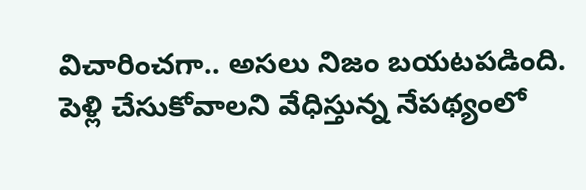విచారించగా.. అసలు నిజం బయటపడింది. పెళ్లి చేసుకోవాలని వేధిస్తున్న నేపథ్యంలో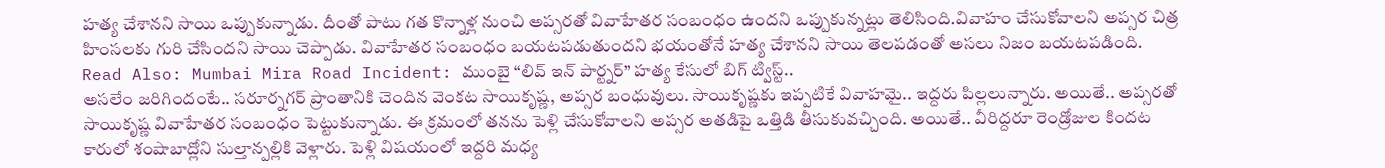హత్య చేశానని సాయి ఒప్పుకున్నాడు. దీంతో పాటు గత కొన్నాళ్ల నుంచి అప్సరతో వివాహేతర సంబంధం ఉందని ఒప్పుకున్నట్లు తెలిసింది.వివాహం చేసుకోవాలని అప్సర చిత్ర హింసలకు గురి చేసిందని సాయి చెప్పాడు. వివాహేతర సంబంధం బయటపడుతుందని భయంతోనే హత్య చేశానని సాయి తెలపడంతో అసలు నిజం బయటపడింది.
Read Also: Mumbai Mira Road Incident: ముంబై “లివ్ ఇన్ పార్ట్నర్” హత్య కేసులో బిగ్ ట్విస్ట్..
అసలేం జరిగిందంటే.. సరూర్నగర్ ప్రాంతానికి చెందిన వెంకట సాయికృష్ణ, అప్సర బంధువులు. సాయికృష్ణకు ఇప్పటికే వివాహమై.. ఇద్దరు పిల్లలున్నారు. అయితే.. అప్సరతో సాయికృష్ణ వివాహేతర సంబంధం పెట్టుకున్నాడు. ఈ క్రమంలో తనను పెళ్లి చేసుకోవాలని అప్సర అతడిపై ఒత్తిడి తీసుకువచ్చింది. అయితే.. వీరిద్దరూ రెండ్రోజుల కిందట కారులో శంషాబాద్లోని సుల్తాన్పల్లికి వెళ్లారు. పెళ్లి విషయంలో ఇద్దరి మధ్య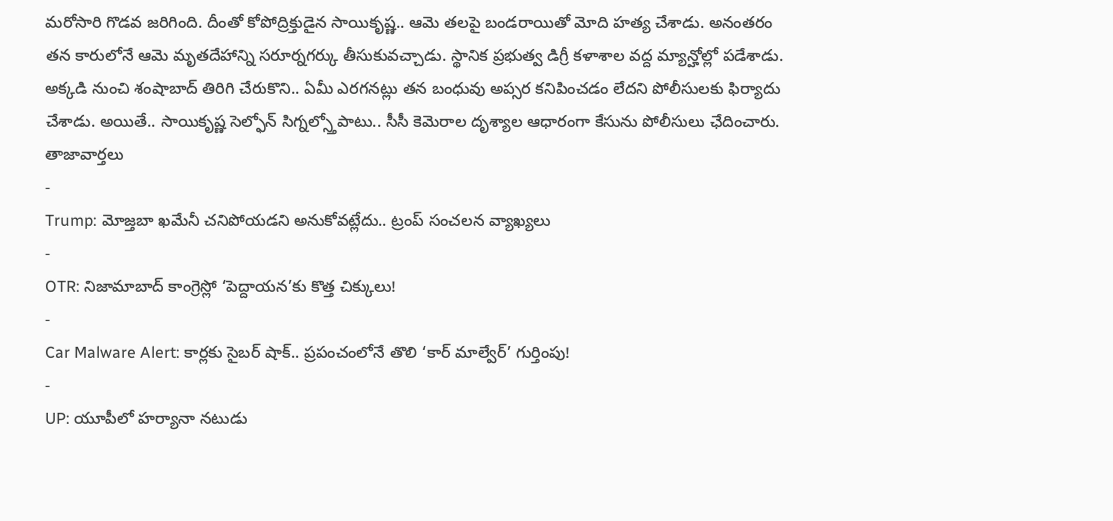మరోసారి గొడవ జరిగింది. దీంతో కోపోద్రిక్తుడైన సాయికృష్ణ.. ఆమె తలపై బండరాయితో మోది హత్య చేశాడు. అనంతరం తన కారులోనే ఆమె మృతదేహాన్ని సరూర్నగర్కు తీసుకువచ్చాడు. స్థానిక ప్రభుత్వ డిగ్రీ కళాశాల వద్ద మ్యాన్హోల్లో పడేశాడు. అక్కడి నుంచి శంషాబాద్ తిరిగి చేరుకొని.. ఏమీ ఎరగనట్లు తన బంధువు అప్సర కనిపించడం లేదని పోలీసులకు ఫిర్యాదు చేశాడు. అయితే.. సాయికృష్ణ సెల్ఫోన్ సిగ్నల్స్తోపాటు.. సీసీ కెమెరాల దృశ్యాల ఆధారంగా కేసును పోలీసులు ఛేదించారు.
తాజావార్తలు
-
Trump: మోజ్తబా ఖమేనీ చనిపోయడని అనుకోవట్లేదు.. ట్రంప్ సంచలన వ్యాఖ్యలు
-
OTR: నిజామాబాద్ కాంగ్రెస్లో ‘పెద్దాయన’కు కొత్త చిక్కులు!
-
Car Malware Alert: కార్లకు సైబర్ షాక్.. ప్రపంచంలోనే తొలి ‘కార్ మాల్వేర్’ గుర్తింపు!
-
UP: యూపీలో హర్యానా నటుడు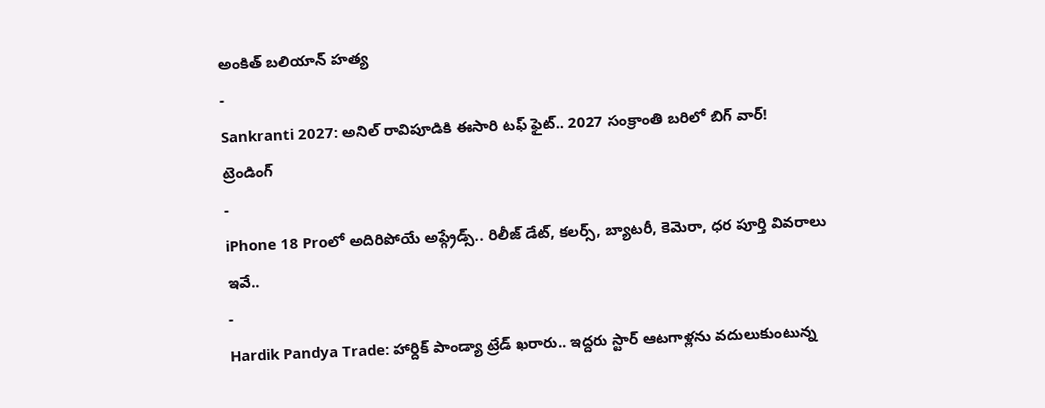అంకిత్ బలియాన్ హత్య
-
Sankranti 2027: అనిల్ రావిపూడికి ఈసారి టఫ్ ఫైట్.. 2027 సంక్రాంతి బరిలో బిగ్ వార్!
ట్రెండింగ్
-
iPhone 18 Proలో అదిరిపోయే అప్గ్రేడ్స్.. రిలీజ్ డేట్, కలర్స్, బ్యాటరీ, కెమెరా, ధర పూర్తి వివరాలు ఇవే..
-
Hardik Pandya Trade: హార్దిక్ పాండ్యా ట్రేడ్ ఖరారు.. ఇద్దరు స్టార్ ఆటగాళ్లను వదులుకుంటున్న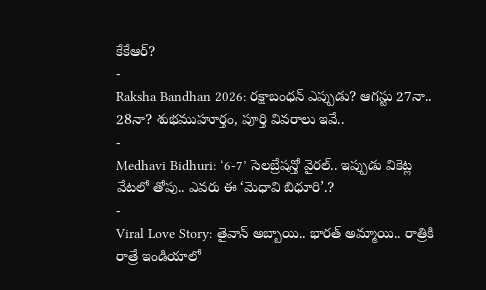కేకేఆర్?
-
Raksha Bandhan 2026: రక్షాబంధన్ ఎప్పుడు? ఆగస్టు 27నా.. 28నా? శుభముహూర్తం, పూర్తి వివరాలు ఇవే..
-
Medhavi Bidhuri: ‘6-7’ సెలబ్రేషన్తో వైరల్.. ఇప్పుడు వికెట్ల వేటలో తోపు.. ఎవరు ఈ ‘మెధావి బిధూరి’.?
-
Viral Love Story: తైవాన్ అబ్బాయి.. భారత్ అమ్మాయి.. రాత్రికి రాత్రే ఇండియాలో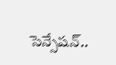సెన్సేషన్..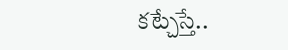కట్చేస్తే..